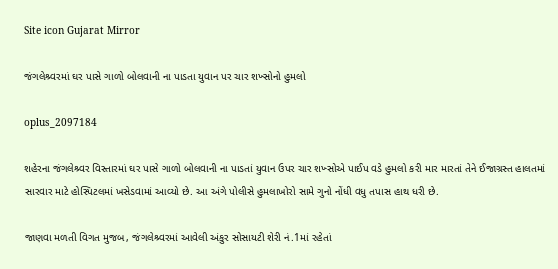Site icon Gujarat Mirror

જંગલેશ્ર્વરમાં ઘર પાસે ગાળો બોલવાની ના પાડતા યુવાન પર ચાર શખ્સોનો હુમલો

oplus_2097184

શહેરના જંગલેશ્ર્વર વિસ્તારમાં ઘર પાસે ગાળો બોલવાની ના પાડતાં યુવાન ઉપર ચાર શખ્સોએ પાઈપ વડે હુમલો કરી માર મારતાં તેને ઈજાગ્રસ્ત હાલતમાં સારવાર માટે હોસ્પિટલમાં ખસેડવામાં આવ્યો છે. આ અંગે પોલીસે હુમલાખોરો સામે ગુનો નોંધી વધુ તપાસ હાથ ધરી છે.

જાણવા મળતી વિગત મુજબ, જંગલેશ્ર્વરમાં આવેલી અંકુર સોસાયટી શેરી નં.1માં રહેતાં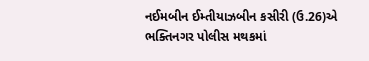નઈમબીન ઈમ્તીયાઝબીન કસીરી (ઉ.26)એ ભક્તિનગર પોલીસ મથકમાં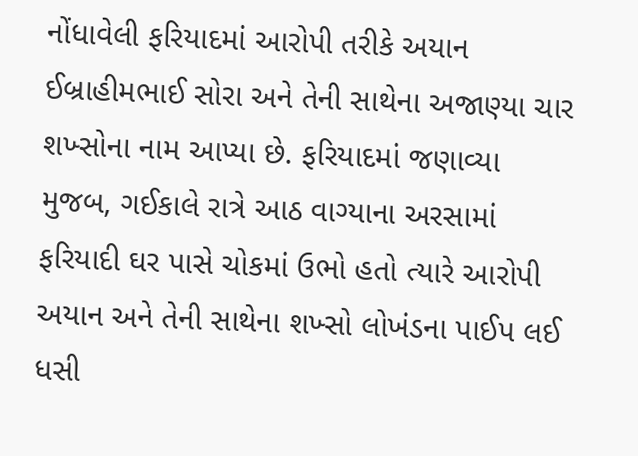નોંધાવેલી ફરિયાદમાં આરોપી તરીકે અયાન ઈબ્રાહીમભાઈ સોરા અને તેની સાથેના અજાણ્યા ચાર શખ્સોના નામ આપ્યા છે. ફરિયાદમાં જણાવ્યા મુજબ, ગઈકાલે રાત્રે આઠ વાગ્યાના અરસામાં ફરિયાદી ઘર પાસે ચોકમાં ઉભો હતો ત્યારે આરોપી અયાન અને તેની સાથેના શખ્સો લોખંડના પાઈપ લઈ ધસી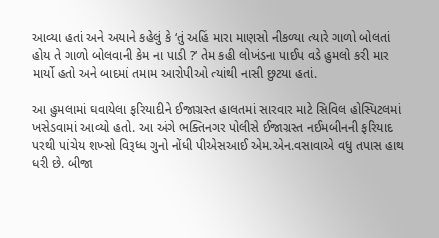આવ્યા હતાં અને અયાને કહેલું કે ‘તું અહિં મારા માણસો નીકળ્યા ત્યારે ગાળો બોલતાં હોય તે ગાળો બોલવાની કેમ ના પાડી ?’ તેમ કહી લોખંડના પાઈપ વડે હુમલો કરી માર માર્યો હતો અને બાદમાં તમામ આરોપીઓ ત્યાંથી નાસી છુટયા હતાં.

આ હુમલામાં ઘવાયેલા ફરિયાદીને ઈજાગ્રસ્ત હાલતમાં સારવાર માટે સિવિલ હોસ્પિટલમાં ખસેડવામાં આવ્યો હતો. આ અંગે ભક્તિનગર પોલીસે ઈજાગ્રસ્ત નઈમબીનની ફરિયાદ પરથી પાંચેય શખ્સો વિરૂધ્ધ ગુનો નોંધી પીએસઆઈ એમ.એન.વસાવાએ વધુ તપાસ હાથ ધરી છે. બીજા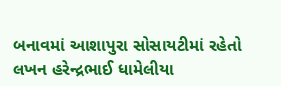બનાવમાં આશાપુરા સોસાયટીમાં રહેતો લખન હરેન્દ્રભાઈ ધામેલીયા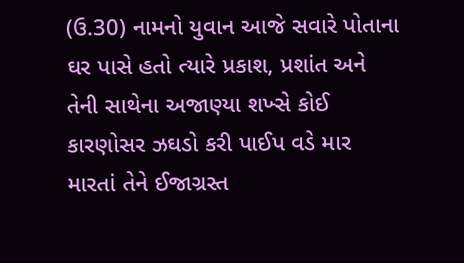(ઉ.30) નામનો યુવાન આજે સવારે પોતાના ઘર પાસે હતો ત્યારે પ્રકાશ, પ્રશાંત અને તેની સાથેના અજાણ્યા શખ્સે કોઈ કારણોસર ઝઘડો કરી પાઈપ વડે માર મારતાં તેને ઈજાગ્રસ્ત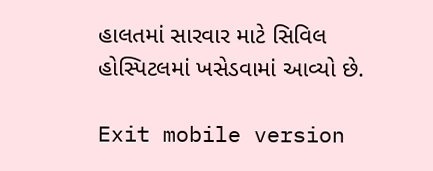હાલતમાં સારવાર માટે સિવિલ હોસ્પિટલમાં ખસેડવામાં આવ્યો છે.

Exit mobile version